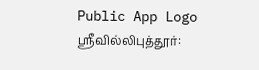Public App Logo
ஸ்ரீவில்லிபுத்தூர்: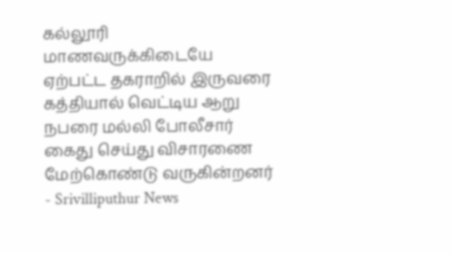கல்லூரி மாணவருக்கிடையே ஏற்பட்ட தகராறில் இருவரை கத்தியால் வெட்டிய ஆறு நபரை மல்லி போலீசார் கைது செய்து விசாரணை மேற்கொண்டு வருகின்றனர் - Srivilliputhur News